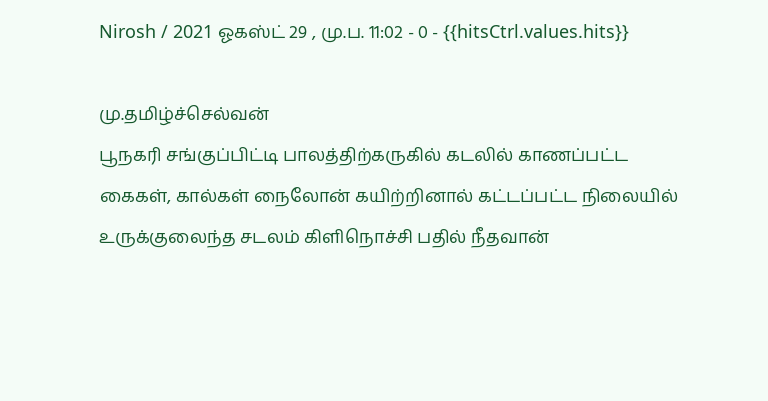Nirosh / 2021 ஓகஸ்ட் 29 , மு.ப. 11:02 - 0 - {{hitsCtrl.values.hits}}

மு.தமிழ்ச்செல்வன்
பூநகரி சங்குப்பிட்டி பாலத்திற்கருகில் கடலில் காணப்பட்ட கைகள், கால்கள் நைலோன் கயிற்றினால் கட்டப்பட்ட நிலையில் உருக்குலைந்த சடலம் கிளிநொச்சி பதில் நீதவான்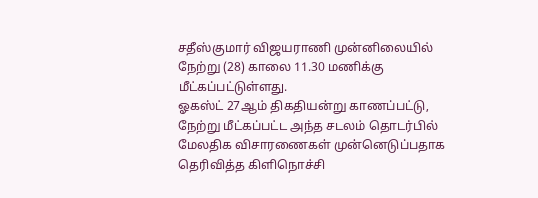சதீஸ்குமார் விஜயராணி முன்னிலையில் நேற்று (28) காலை 11.30 மணிக்கு மீட்கப்பட்டுள்ளது.
ஓகஸ்ட் 27ஆம் திகதியன்று காணப்பட்டு, நேற்று மீட்கப்பட்ட அந்த சடலம் தொடர்பில் மேலதிக விசாரணைகள் முன்னெடுப்பதாக தெரிவித்த கிளிநொச்சி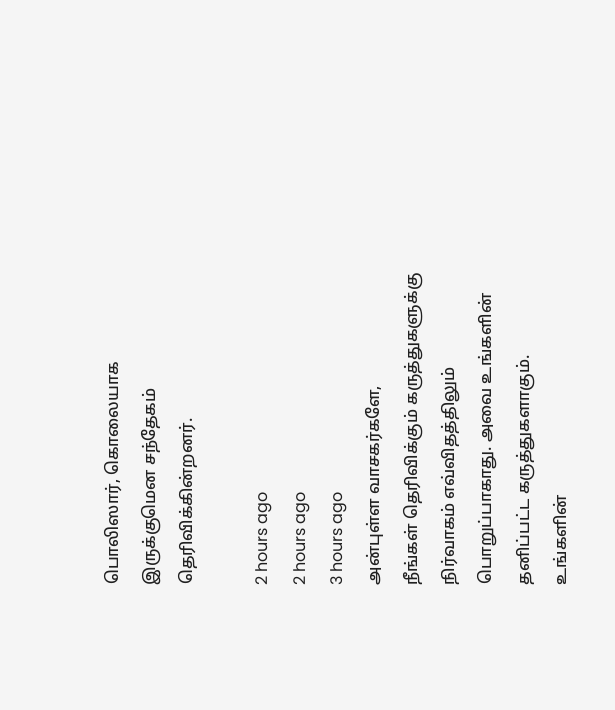பொலிஸார், கொலையாக இருக்குமென சந்தேகம் தெரிவிக்கின்றனர்.

2 hours ago
2 hours ago
3 hours ago
அன்புள்ள வாசகர்களே,
நீங்கள் தெரிவிக்கும் கருத்துகளுக்கு நிர்வாகம் எவ்விதத்திலும் பொறுப்பாகாது. அவை உங்களின் தனிப்பட்ட கருத்துகளாகும். உங்களின்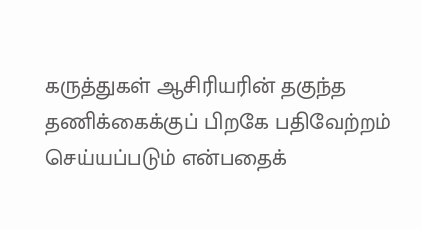கருத்துகள் ஆசிரியரின் தகுந்த தணிக்கைக்குப் பிறகே பதிவேற்றம் செய்யப்படும் என்பதைக்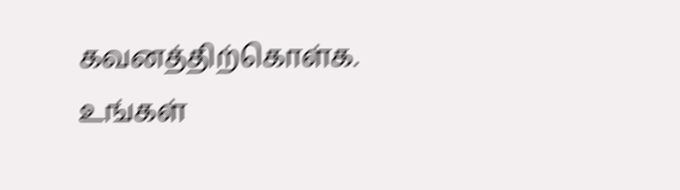கவனத்திற்கொள்க. உங்கள்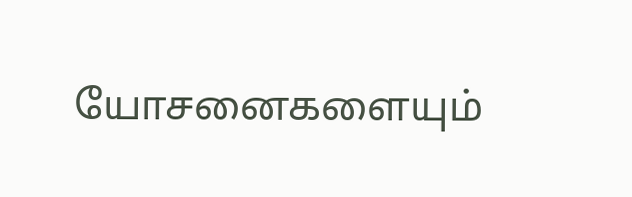யோசனைகளையும்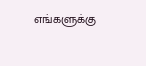எங்களுக்கு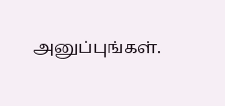அனுப்புங்கள்.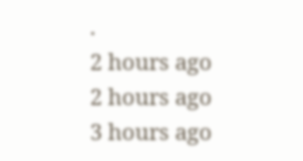.
2 hours ago
2 hours ago
3 hours ago